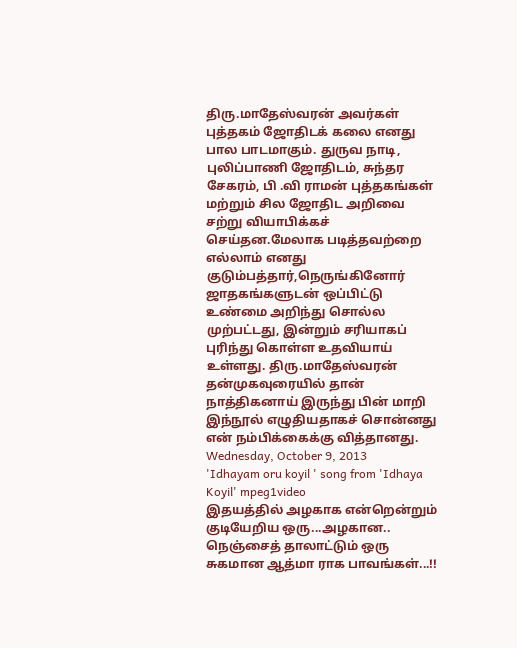திரு.மாதேஸ்வரன் அவர்கள் புத்தகம் ஜோதிடக் கலை எனது பால பாடமாகும். துருவ நாடி, புலிப்பாணி ஜோதிடம், சுந்தர சேகரம், பி .வி ராமன் புத்தகங்கள் மற்றும் சில ஜோதிட அறிவை சற்று வியாபிக்கச் செய்தன.மேலாக படித்தவற்றை எல்லாம் எனது குடும்பத்தார்,நெருங்கினோர் ஜாதகங்களுடன் ஒப்பிட்டு உண்மை அறிந்து சொல்ல முற்பட்டது, இன்றும் சரியாகப் புரிந்து கொள்ள உதவியாய் உள்ளது. திரு.மாதேஸ்வரன் தன்முகவுரையில் தான் நாத்திகனாய் இருந்து பின் மாறி இந்நூல் எழுதியதாகச் சொன்னது என் நம்பிக்கைக்கு வித்தானது.
Wednesday, October 9, 2013
'Idhayam oru koyil ' song from 'Idhaya Koyil' mpeg1video
இதயத்தில் அழகாக என்றென்றும் குடியேறிய ஒரு...அழகான.. நெஞ்சைத் தாலாட்டும் ஒரு சுகமான ஆத்மா ராக பாவங்கள்...!!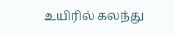உயிரில் கலந்து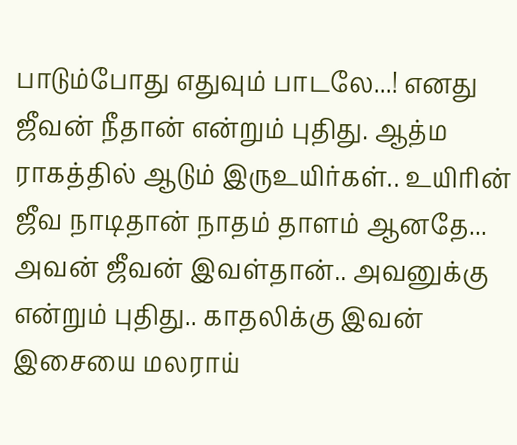பாடும்போது எதுவும் பாடலே...! எனது ஜீவன் நீதான் என்றும் புதிது. ஆத்ம ராகத்தில் ஆடும் இருஉயிர்கள்.. உயிரின் ஜீவ நாடிதான் நாதம் தாளம் ஆனதே... அவன் ஜீவன் இவள்தான்.. அவனுக்கு என்றும் புதிது.. காதலிக்கு இவன் இசையை மலராய்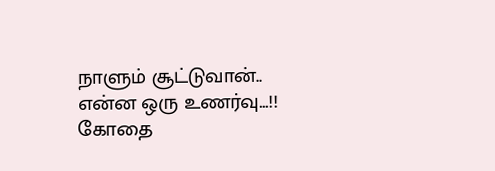நாளும் சூட்டுவான்.. என்ன ஒரு உணர்வு...!!
கோதை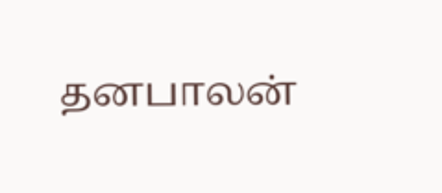தனபாலன்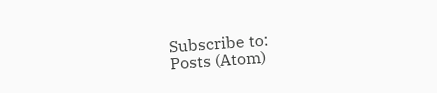Subscribe to:
Posts (Atom)